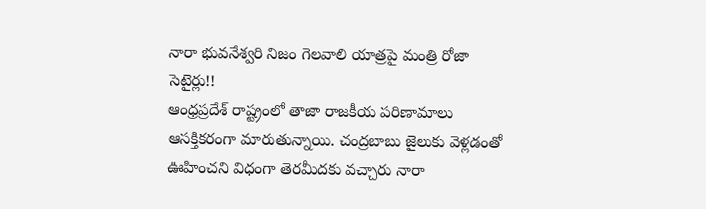నారా భువనేశ్వరి నిజం గెలవాలి యాత్రపై మంత్రి రోజా సెటైర్లు!!
ఆంధ్రప్రదేశ్ రాష్ట్రంలో తాజా రాజకీయ పరిణామాలు ఆసక్తికరంగా మారుతున్నాయి. చంద్రబాబు జైలుకు వెళ్లడంతో ఊహించని విధంగా తెరమీదకు వచ్చారు నారా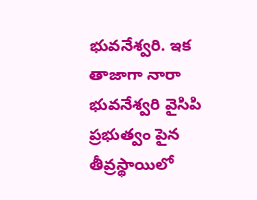భువనేశ్వరి. ఇక తాజాగా నారా భువనేశ్వరి వైసిపి ప్రభుత్వం పైన తీవ్రస్థాయిలో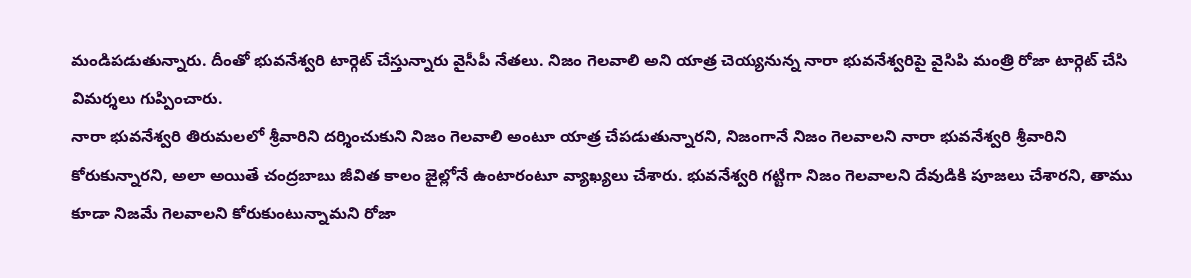మండిపడుతున్నారు. దీంతో భువనేశ్వరి టార్గెట్ చేస్తున్నారు వైసీపీ నేతలు. నిజం గెలవాలి అని యాత్ర చెయ్యనున్న నారా భువనేశ్వరిపై వైసిపి మంత్రి రోజా టార్గెట్ చేసి విమర్శలు గుప్పించారు.
నారా భువనేశ్వరి తిరుమలలో శ్రీవారిని దర్శించుకుని నిజం గెలవాలి అంటూ యాత్ర చేపడుతున్నారని, నిజంగానే నిజం గెలవాలని నారా భువనేశ్వరి శ్రీవారిని కోరుకున్నారని, అలా అయితే చంద్రబాబు జీవిత కాలం జైల్లోనే ఉంటారంటూ వ్యాఖ్యలు చేశారు. భువనేశ్వరి గట్టిగా నిజం గెలవాలని దేవుడికి పూజలు చేశారని, తాము కూడా నిజమే గెలవాలని కోరుకుంటున్నామని రోజా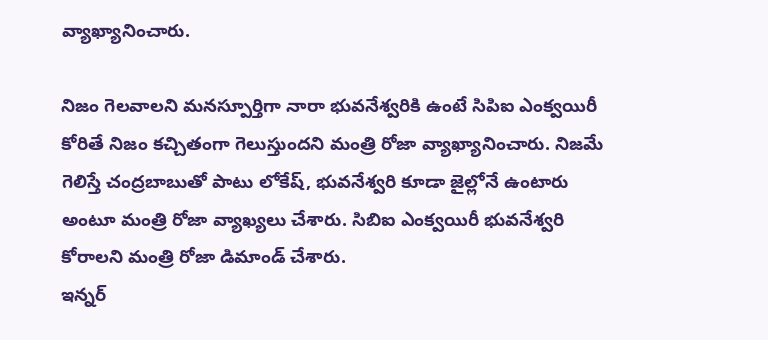వ్యాఖ్యానించారు.

నిజం గెలవాలని మనస్పూర్తిగా నారా భువనేశ్వరికి ఉంటే సిపిఐ ఎంక్వయిరీ కోరితే నిజం కచ్చితంగా గెలుస్తుందని మంత్రి రోజా వ్యాఖ్యానించారు. నిజమే గెలిస్తే చంద్రబాబుతో పాటు లోకేష్, భువనేశ్వరి కూడా జైల్లోనే ఉంటారు అంటూ మంత్రి రోజా వ్యాఖ్యలు చేశారు. సిబిఐ ఎంక్వయిరీ భువనేశ్వరి కోరాలని మంత్రి రోజా డిమాండ్ చేశారు.
ఇన్నర్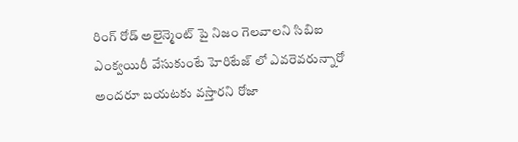రింగ్ రోడ్ అలైన్మెంట్ పై నిజం గెలవాలని సిబిఐ ఎంక్వయిరీ వేసుకుంటే హెరిటేజ్ లో ఎవరెవరున్నారో అందరూ బయటకు వస్తారని రోజా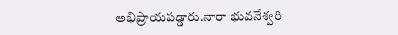అభిప్రాయపడ్డారు.నారా భువనేశ్వరి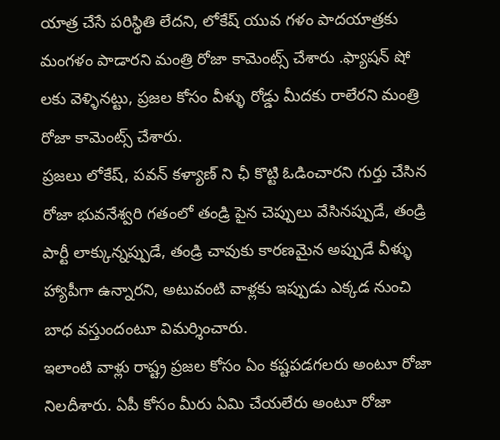యాత్ర చేసే పరిస్థితి లేదని, లోకేష్ యువ గళం పాదయాత్రకు మంగళం పాడారని మంత్రి రోజా కామెంట్స్ చేశారు .ఫ్యాషన్ షో లకు వెళ్ళినట్టు, ప్రజల కోసం వీళ్ళు రోడ్డు మీదకు రాలేరని మంత్రి రోజా కామెంట్స్ చేశారు.
ప్రజలు లోకేష్, పవన్ కళ్యాణ్ ని ఛీ కొట్టి ఓడించారని గుర్తు చేసిన రోజా భువనేశ్వరి గతంలో తండ్రి పైన చెప్పులు వేసినప్పుడే, తండ్రి పార్టీ లాక్కున్నప్పుడే, తండ్రి చావుకు కారణమైన అప్పుడే వీళ్ళు హ్యాపీగా ఉన్నారని, అటువంటి వాళ్లకు ఇప్పుడు ఎక్కడ నుంచి బాధ వస్తుందంటూ విమర్శించారు.
ఇలాంటి వాళ్లు రాష్ట్ర ప్రజల కోసం ఏం కష్టపడగలరు అంటూ రోజా నిలదీశారు. ఏపీ కోసం మీరు ఏమి చేయలేరు అంటూ రోజా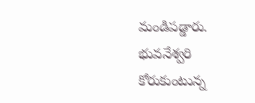మండిపడ్డారు. భువనేశ్వరి కోరుకుంటున్న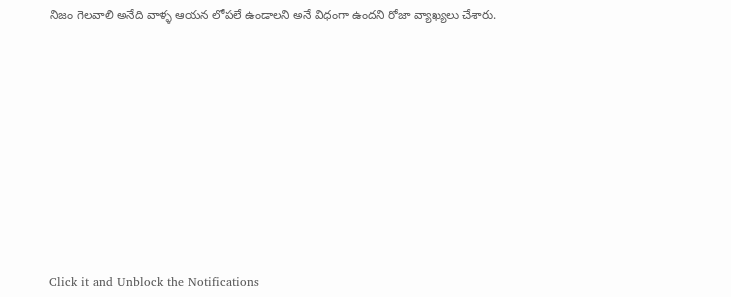నిజం గెలవాలి అనేది వాళ్ళ ఆయన లోపలే ఉండాలని అనే విధంగా ఉందని రోజా వ్యాఖ్యలు చేశారు.












Click it and Unblock the Notifications